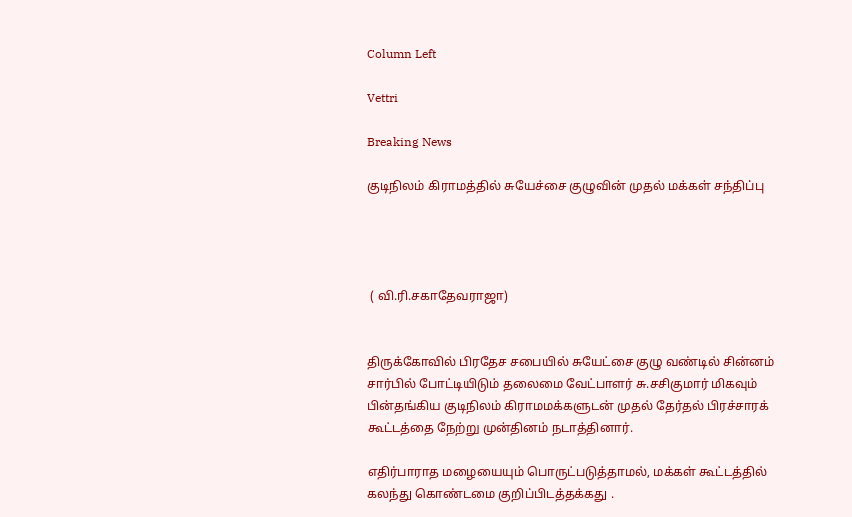Column Left

Vettri

Breaking News

குடிநிலம் கிராமத்தில் சுயேச்சை குழுவின் முதல் மக்கள் சந்திப்பு




 ( வி.ரி.சகாதேவராஜா)


திருக்கோவில் பிரதேச சபையில் சுயேட்சை குழு வண்டில் சின்னம் சார்பில் போட்டியிடும் தலைமை வேட்பாளர் சு.சசிகுமார் மிகவும் பின்தங்கிய குடிநிலம் கிராமமக்களுடன் முதல் தேர்தல் பிரச்சாரக் கூட்டத்தை நேற்று முன்தினம் நடாத்தினார்.

எதிர்பாராத மழையையும் பொருட்படுத்தாமல், மக்கள் கூட்டத்தில் கலந்து கொண்டமை குறிப்பிடத்தக்கது .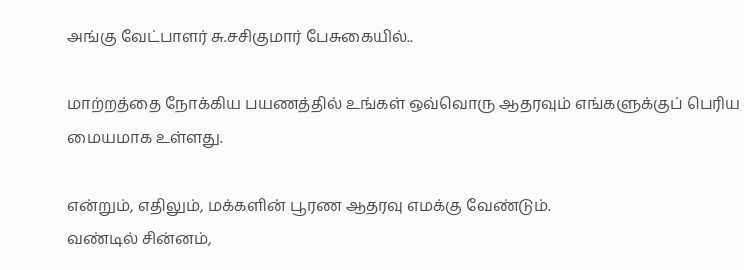அங்கு வேட்பாளர் சு.சசிகுமார் பேசுகையில்..

மாற்றத்தை நோக்கிய பயணத்தில் உங்கள் ஒவ்வொரு ஆதரவும் எங்களுக்குப் பெரிய மையமாக உள்ளது.

என்றும், எதிலும், மக்களின் பூரண ஆதரவு எமக்கு வேண்டும்.
வண்டில் சின்னம்,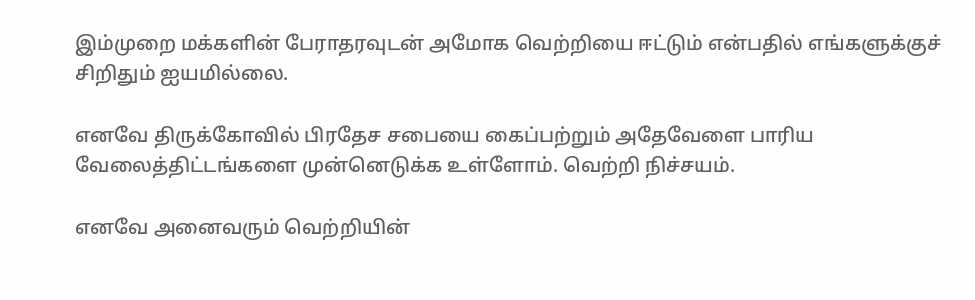இம்முறை மக்களின் பேராதரவுடன் அமோக வெற்றியை ஈட்டும் என்பதில் எங்களுக்குச் சிறிதும் ஐயமில்லை.

எனவே திருக்கோவில் பிரதேச சபையை கைப்பற்றும் அதேவேளை பாரிய வேலைத்திட்டங்களை முன்னெடுக்க உள்ளோம். வெற்றி நிச்சயம்.

எனவே அனைவரும் வெற்றியின்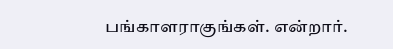பங்காளராகுங்கள். என்றார்.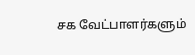சக வேட்பாளர்களும்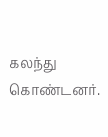கலந்து கொண்டனர்.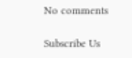No comments

Subscribe Us